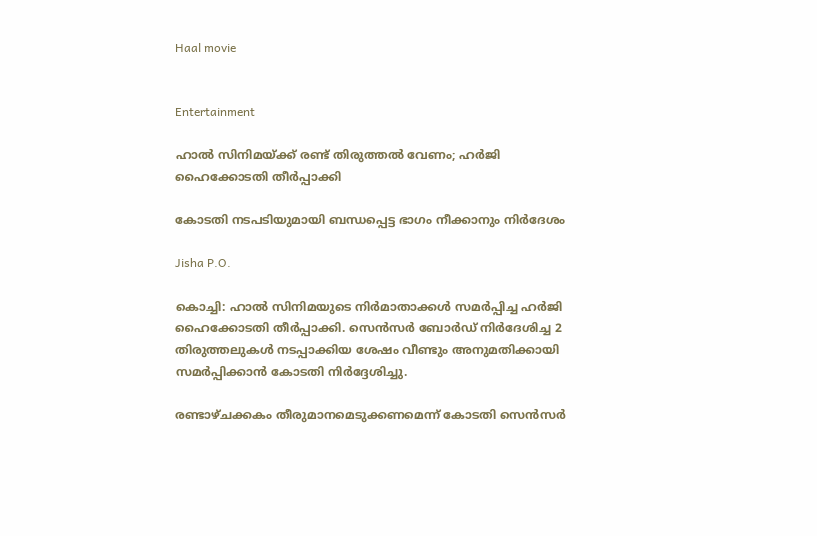Haal movie


Entertainment

ഹാൽ സിനിമയ്ക്ക് രണ്ട് തിരുത്തൽ വേണം; ഹർജി ഹൈക്കോടതി തീർപ്പാക്കി

കോടതി നടപടിയുമായി ബന്ധപ്പെട്ട ഭാഗം നീക്കാനും നിർദേശം

Jisha P.O.

കൊച്ചി: ഹാൽ സിനിമയുടെ നിർമാതാക്കൾ സമർപ്പിച്ച ഹർജി ഹൈക്കോടതി തീർപ്പാക്കി. സെൻസർ ബോർഡ് നിർദേശിച്ച 2 തിരുത്തലുകൾ നടപ്പാക്കിയ ശേഷം വീണ്ടും അനുമതിക്കായി സമർപ്പിക്കാൻ കോടതി നിർദ്ദേശിച്ചു.

രണ്ടാഴ്ചക്കകം തീരുമാനമെടുക്കണമെന്ന് കോടതി സെൻസർ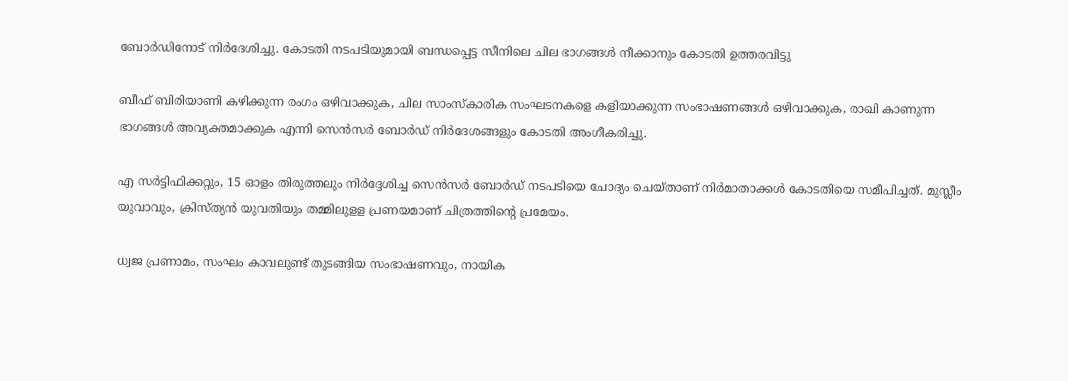ബോർഡിനോട് നിർദേശിച്ചു. കോടതി നടപടിയുമായി ബന്ധപ്പെട്ട സീനിലെ ചില ഭാഗങ്ങൾ നീക്കാനും കോടതി ഉത്തരവിട്ടു

ബീഫ് ബിരിയാണി കഴിക്കുന്ന രംഗം ഒഴിവാക്കുക, ചില സാംസ്കാരിക സംഘടനകളെ കളിയാക്കുന്ന സംഭാഷണങ്ങൾ ഒഴിവാക്കുക, രാഖി കാണുന്ന ഭാഗങ്ങൾ അവ്യക്തമാക്കുക എന്നി സെൻസർ ബോർഡ് നിർദേശങ്ങളും കോടതി അംഗീകരിച്ചു.

എ സർട്ടിഫിക്കറ്റും, 15 ഓളം തിരുത്തലും നിർദ്ദേശിച്ച സെൻസർ ബോർഡ് നടപടിയെ ചോദ്യം ചെയ്താണ് നിർമാതാക്കൾ കോടതിയെ സമീപിച്ചത്. മുസ്ലീം യുവാവും, ക്രിസ്ത്യൻ യുവതിയും തമ്മിലുളള പ്രണയമാണ് ചിത്രത്തിന്‍റെ പ്രമേയം.

ധ്വജ പ്രണാമം, സംഘം കാവലുണ്ട് തുടങ്ങിയ സംഭാഷണവും, നായിക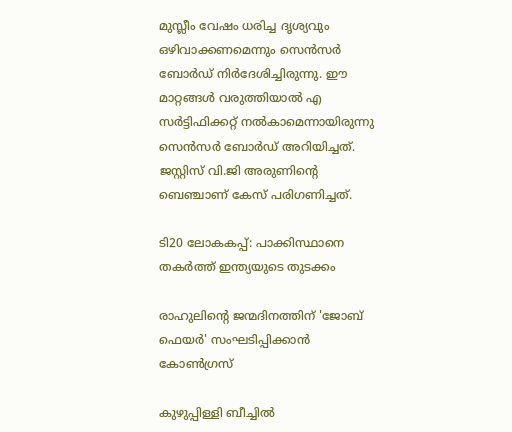മുസ്ലീം വേഷം ധരിച്ച ദൃശ്യവും ഒഴിവാക്കണമെന്നും സെൻസർ ബോർഡ് നിർദേശിച്ചിരുന്നു. ഈ മാറ്റങ്ങൾ വരുത്തിയാൽ എ സർട്ടിഫിക്കറ്റ് നൽകാമെന്നായിരുന്നു സെൻസർ ബോർഡ് അറിയിച്ചത്. ജസ്റ്റിസ് വി.ജി അരുണിന്‍റെ ബെഞ്ചാണ് കേസ് പരിഗണിച്ചത്.

ടി20 ലോകകപ്പ്: പാക്കിസ്ഥാനെ തകർത്ത് ഇന്ത്യയുടെ തുടക്കം

രാഹുലിന്‍റെ ജന്മദിനത്തിന് 'ജോബ് ഫെയര്‍' സംഘടിപ്പിക്കാന്‍ കോണ്‍ഗ്രസ്

കുഴുപ്പിള്ളി ബീച്ചിൽ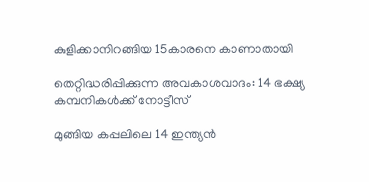കുളിക്കാനിറങ്ങിയ 15കാരനെ കാണാതായി

തെറ്റിദ്ധരിപ്പിക്കുന്ന അവകാശവാദം: 14 ഭക്ഷ്യ കമ്പനികള്‍ക്ക് നോട്ടീസ്

മുങ്ങിയ കപ്പലിലെ 14 ഇന്ത്യന്‍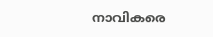നാവികരെ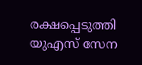രക്ഷപ്പെടുത്തി യുഎസ് സേന